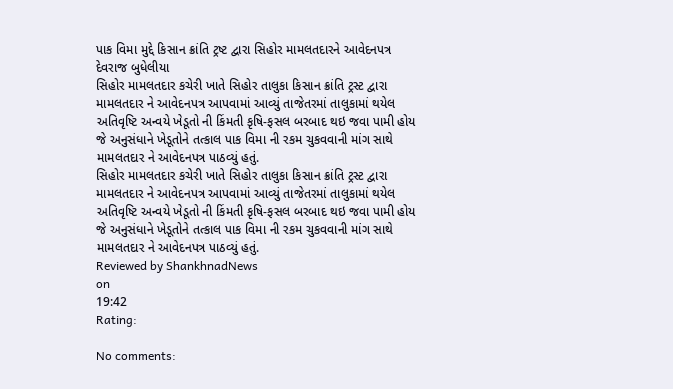પાક વિમા મુદ્દે કિસાન ક્રાંતિ ટ્રષ્ટ દ્વારા સિહોર મામલતદારને આવેદનપત્ર
દેવરાજ બુધેલીયા
સિહોર મામલતદાર કચેરી ખાતે સિહોર તાલુકા કિસાન ક્રાંતિ ટ્રસ્ટ દ્વારા મામલતદાર ને આવેદનપત્ર આપવામાં આવ્યું તાજેતરમાં તાલુકામાં થયેલ અતિવૃષ્ટિ અન્વયે ખેડૂતો ની કિંમતી કૃષિ-ફસલ બરબાદ થઇ જવા પામી હોય જે અનુસંધાને ખેડૂતોને તત્કાલ પાક વિમા ની રકમ ચુકવવાની માંગ સાથે મામલતદાર ને આવેદનપત્ર પાઠવ્યું હતું.
સિહોર મામલતદાર કચેરી ખાતે સિહોર તાલુકા કિસાન ક્રાંતિ ટ્રસ્ટ દ્વારા મામલતદાર ને આવેદનપત્ર આપવામાં આવ્યું તાજેતરમાં તાલુકામાં થયેલ અતિવૃષ્ટિ અન્વયે ખેડૂતો ની કિંમતી કૃષિ-ફસલ બરબાદ થઇ જવા પામી હોય જે અનુસંધાને ખેડૂતોને તત્કાલ પાક વિમા ની રકમ ચુકવવાની માંગ સાથે મામલતદાર ને આવેદનપત્ર પાઠવ્યું હતું.
Reviewed by ShankhnadNews
on
19:42
Rating:

No comments: